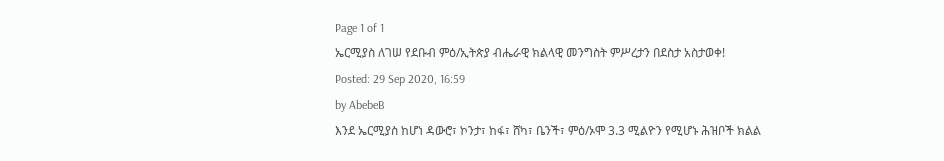Page 1 of 1
ኤርሚያስ ለገሠ የደቡብ ምዕ/ኢትጵያ ብሔራዊ ክልላዊ መንግስት ምሥረታን በደስታ አስታወቀ!
Posted: 29 Sep 2020, 16:59
by AbebeB
እንደ ኤርሚያስ ከሆነ ዳውሮ፣ ኮንታ፣ ከፋ፣ ሸካ፣ ቤንች፣ ምዕ/ኦሞ 3.3 ሚልዮን የሚሆኑ ሕዝቦች ክልል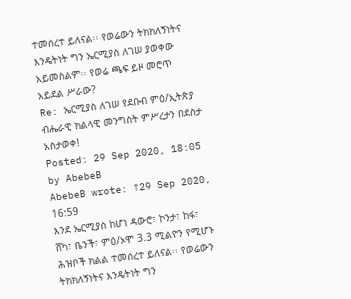ተመሰረተ ይለናል፡፡ የወሬውን ትክክለኝነትና እንዴትነት ግን ኤርሚያስ ለገሠ ያወቀው አይመስልም፡፡ የወሬ ጫፍ ይዞ መሮጥ አይደል ሥራው?
Re: ኤርሚያስ ለገሠ የደቡብ ምዕ/ኢትጵያ ብሔራዊ ክልላዊ መንግስት ምሥረታን በደስታ አስታወቀ!
Posted: 29 Sep 2020, 18:05
by AbebeB
AbebeB wrote: ↑29 Sep 2020, 16:59
እንደ ኤርሚያስ ከሆነ ዳውሮ፣ ኮንታ፣ ከፋ፣ ሸካ፣ ቤንች፣ ምዕ/ኦሞ 3.3 ሚልዮን የሚሆኑ ሕዝቦች ክልል ተመሰረተ ይለናል፡፡ የወሬውን ትክክለኝነትና እንዴትነት ግን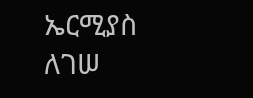ኤርሚያስ ለገሠ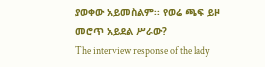ያወቀው አይመስልም፡፡ የወሬ ጫፍ ይዞ መሮጥ አይደል ሥራው?
The interview response of the lady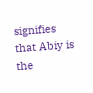signifies that Abiy is the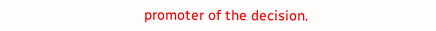promoter of the decision.